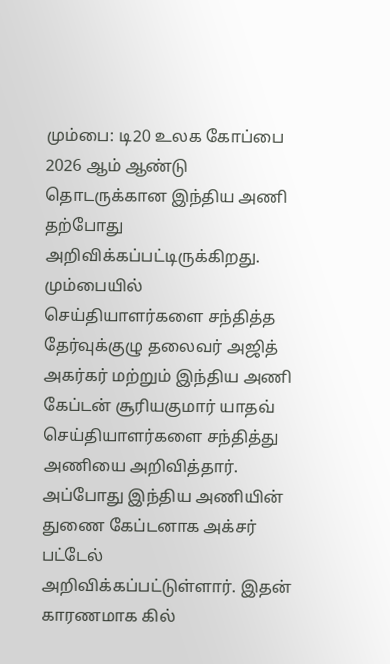மும்பை: டி20 உலக கோப்பை 2026 ஆம் ஆண்டு தொடருக்கான இந்திய அணி தற்போது அறிவிக்கப்பட்டிருக்கிறது. மும்பையில் செய்தியாளர்களை சந்தித்த தேர்வுக்குழு தலைவர் அஜித் அகர்கர் மற்றும் இந்திய அணி கேப்டன் சூரியகுமார் யாதவ் செய்தியாளர்களை சந்தித்து அணியை அறிவித்தார்.
அப்போது இந்திய அணியின் துணை கேப்டனாக அக்சர் பட்டேல் அறிவிக்கப்பட்டுள்ளார். இதன் காரணமாக கில்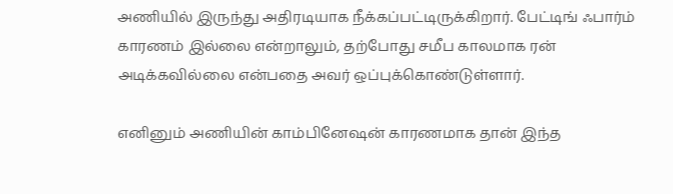அணியில் இருந்து அதிரடியாக நீக்கப்பட்டிருக்கிறார். பேட்டிங் ஃபார்ம் காரணம் இல்லை என்றாலும், தற்போது சமீப காலமாக ரன் அடிக்கவில்லை என்பதை அவர் ஒப்புக்கொண்டுள்ளார்.

எனினும் அணியின் காம்பினேஷன் காரணமாக தான் இந்த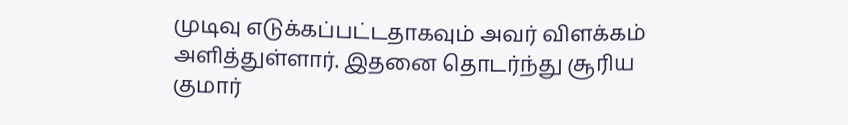முடிவு எடுக்கப்பட்டதாகவும் அவர் விளக்கம் அளித்துள்ளார். இதனை தொடர்ந்து சூரிய குமார்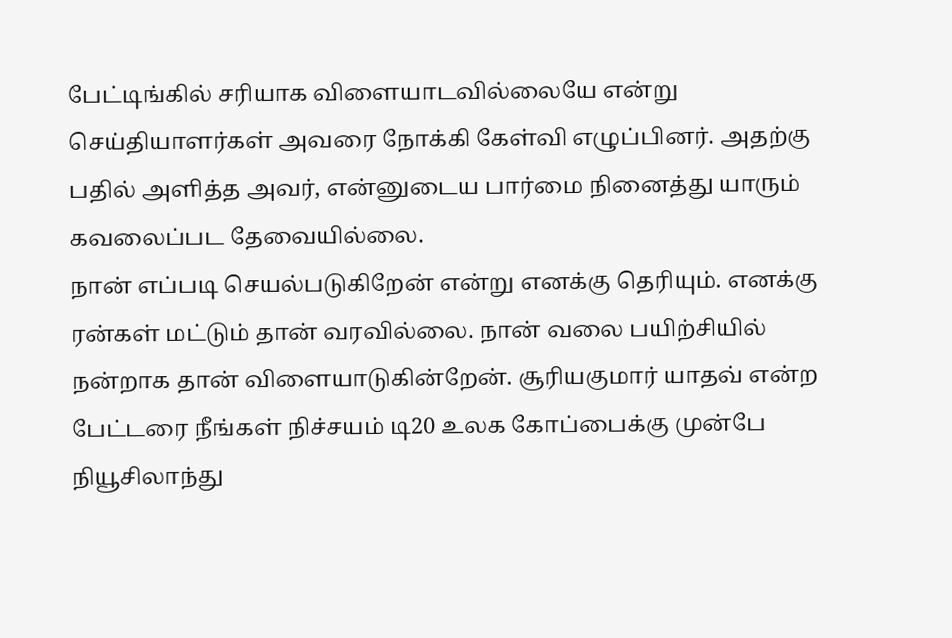பேட்டிங்கில் சரியாக விளையாடவில்லையே என்று செய்தியாளர்கள் அவரை நோக்கி கேள்வி எழுப்பினர். அதற்கு பதில் அளித்த அவர், என்னுடைய பார்மை நினைத்து யாரும் கவலைப்பட தேவையில்லை.
நான் எப்படி செயல்படுகிறேன் என்று எனக்கு தெரியும். எனக்கு ரன்கள் மட்டும் தான் வரவில்லை. நான் வலை பயிற்சியில் நன்றாக தான் விளையாடுகின்றேன். சூரியகுமார் யாதவ் என்ற பேட்டரை நீங்கள் நிச்சயம் டி20 உலக கோப்பைக்கு முன்பே நியூசிலாந்து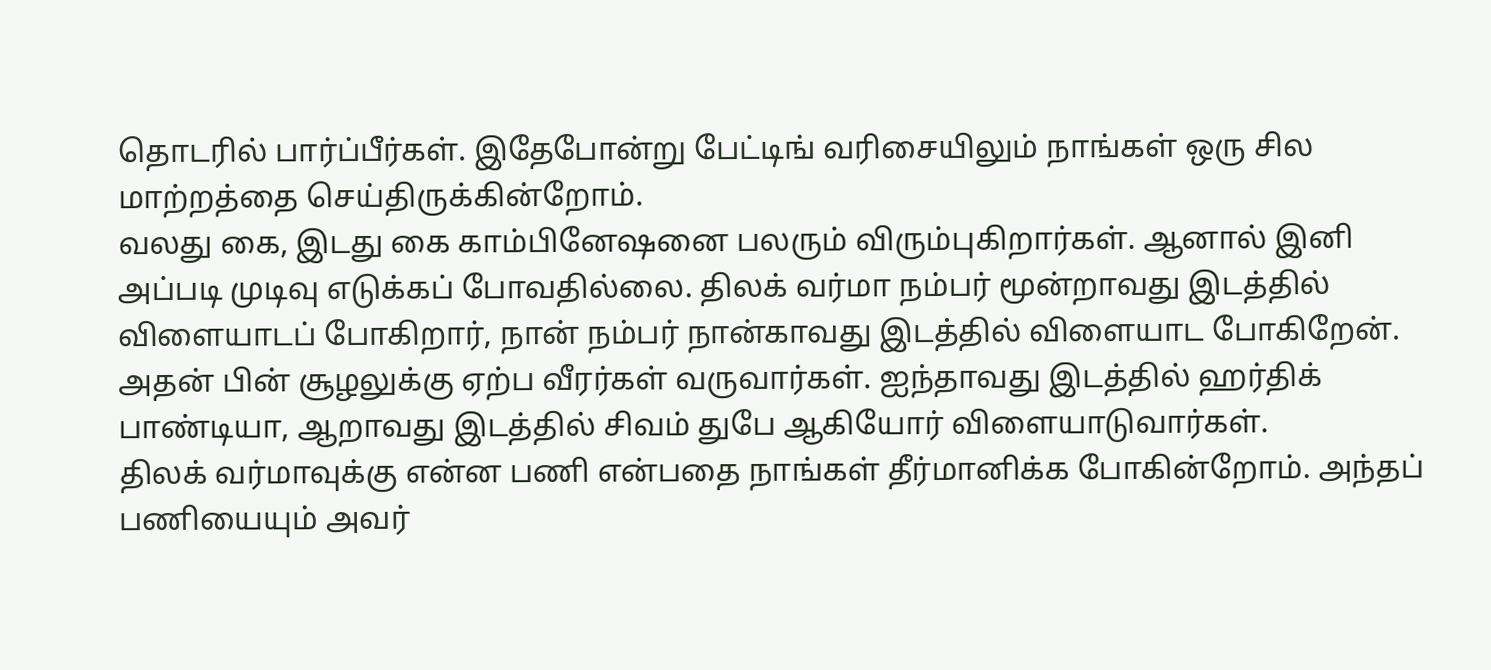தொடரில் பார்ப்பீர்கள். இதேபோன்று பேட்டிங் வரிசையிலும் நாங்கள் ஒரு சில மாற்றத்தை செய்திருக்கின்றோம்.
வலது கை, இடது கை காம்பினேஷனை பலரும் விரும்புகிறார்கள். ஆனால் இனி அப்படி முடிவு எடுக்கப் போவதில்லை. திலக் வர்மா நம்பர் மூன்றாவது இடத்தில் விளையாடப் போகிறார், நான் நம்பர் நான்காவது இடத்தில் விளையாட போகிறேன். அதன் பின் சூழலுக்கு ஏற்ப வீரர்கள் வருவார்கள். ஐந்தாவது இடத்தில் ஹர்திக் பாண்டியா, ஆறாவது இடத்தில் சிவம் துபே ஆகியோர் விளையாடுவார்கள்.
திலக் வர்மாவுக்கு என்ன பணி என்பதை நாங்கள் தீர்மானிக்க போகின்றோம். அந்தப் பணியையும் அவர்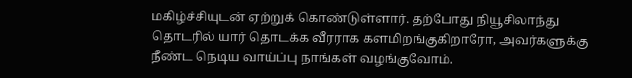மகிழ்ச்சியுடன் ஏற்றுக் கொண்டுள்ளார். தற்போது நியூசிலாந்து தொடரில் யார் தொடக்க வீரராக களமிறங்குகிறாரோ, அவர்களுக்கு நீண்ட நெடிய வாய்ப்பு நாங்கள் வழங்குவோம்.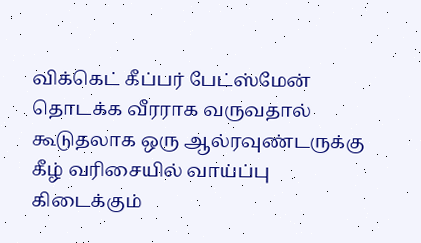விக்கெட் கீப்பர் பேட்ஸ்மேன் தொடக்க வீரராக வருவதால் கூடுதலாக ஒரு ஆல்ரவுண்டருக்கு கீழ் வரிசையில் வாய்ப்பு கிடைக்கும்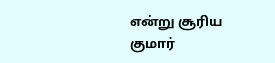என்று சூரிய குமார்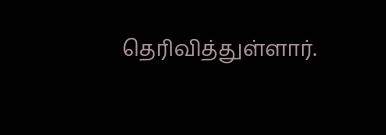தெரிவித்துள்ளார்.